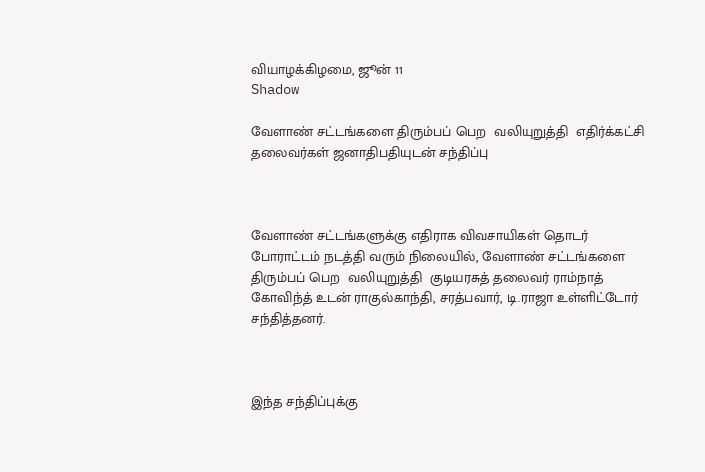வியாழக்கிழமை, ஜூன் 11
Shadow

வேளாண் சட்டங்களை திரும்பப் பெற  வலியுறுத்தி  எதிர்க்கட்சி தலைவர்கள் ஜனாதிபதியுடன் சந்திப்பு



வேளாண் சட்டங்களுக்கு எதிராக விவசாயிகள் தொடர் போராட்டம் நடத்தி வரும் நிலையில், வேளாண் சட்டங்களை திரும்பப் பெற  வலியுறுத்தி  குடியரசுத் தலைவர் ராம்நாத் கோவிந்த் உடன் ராகுல்காந்தி, சரத்பவார், டி.ராஜா உள்ளிட்டோர் சந்தித்தனர்.



இந்த சந்திப்புக்கு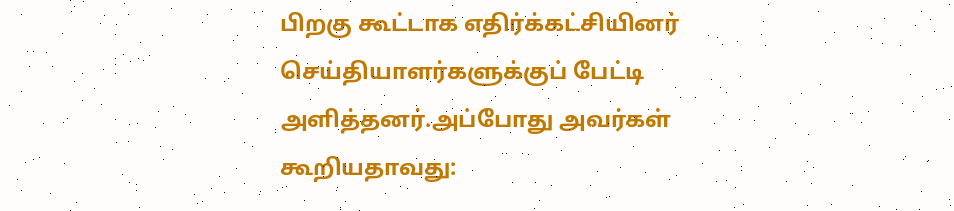பிறகு கூட்டாக எதிர்க்கட்சியினர் செய்தியாளர்களுக்குப் பேட்டி அளித்தனர்.அப்போது அவர்கள் கூறியதாவது: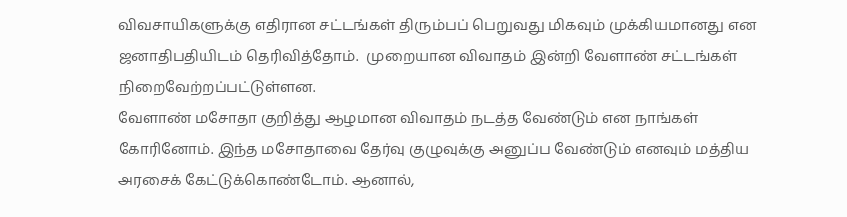விவசாயிகளுக்கு எதிரான சட்டங்கள் திரும்பப் பெறுவது மிகவும் முக்கியமானது என ஜனாதிபதியிடம் தெரிவித்தோம்.  முறையான விவாதம் இன்றி வேளாண் சட்டங்கள் நிறைவேற்றப்பட்டுள்ளன.
வேளாண் மசோதா குறித்து ஆழமான விவாதம் நடத்த வேண்டும் என நாங்கள் கோரினோம். இந்த மசோதாவை தேர்வு குழுவுக்கு அனுப்ப வேண்டும் எனவும் மத்திய அரசைக் கேட்டுக்கொண்டோம். ஆனால்,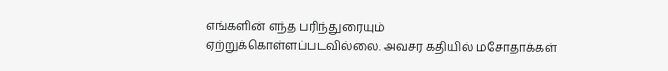எங்களின் எந்த பரிந்துரையும் ஏற்றுக்கொள்ளப்படவில்லை. அவசர கதியில் மசோதாக்கள்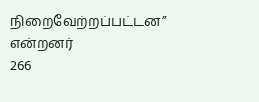நிறைவேற்றப்பட்டன” என்றனர்
266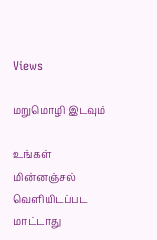Views

மறுமொழி இடவும்

உங்கள் மின்னஞ்சல் வெளியிடப்பட மாட்டாது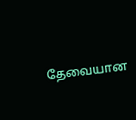தேவையான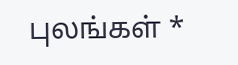புலங்கள் *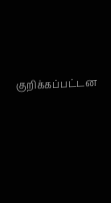குறிக்கப்பட்டன